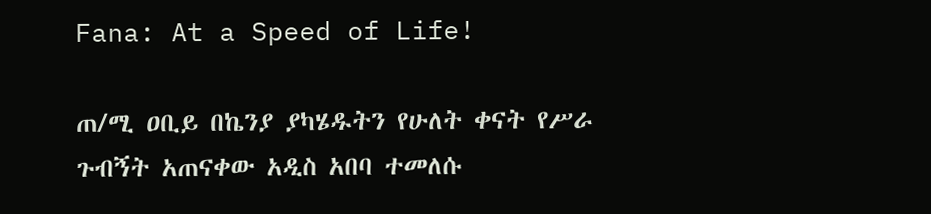Fana: At a Speed of Life!

ጠ/ሚ ዐቢይ በኬንያ ያካሄዱትን የሁለት ቀናት የሥራ ጉብኝት አጠናቀው አዲስ አበባ ተመለሱ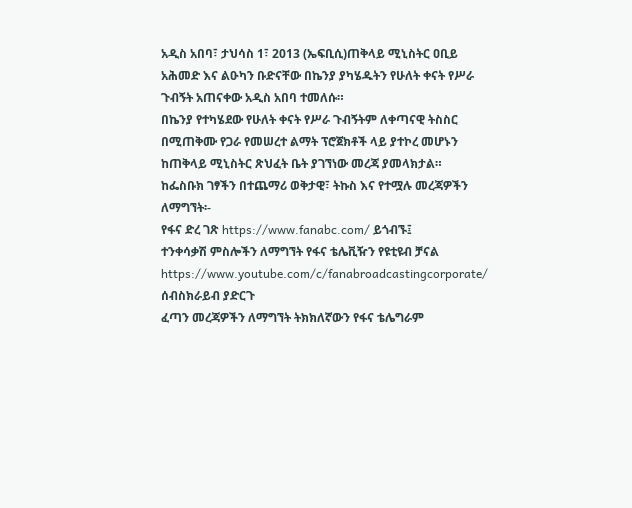አዲስ አበባ፣ ታህሳስ 1፣ 2013 (ኤፍቢሲ)ጠቅላይ ሚኒስትር ዐቢይ አሕመድ እና ልዑካን ቡድናቸው በኬንያ ያካሄዱትን የሁለት ቀናት የሥራ ጉብኝት አጠናቀው አዲስ አበባ ተመለሱ።
በኬንያ የተካሄደው የሁለት ቀናት የሥራ ጉብኝትም ለቀጣናዊ ትስስር በሚጠቅሙ የጋራ የመሠረተ ልማት ፕሮጀክቶች ላይ ያተኮረ መሆኑን ከጠቅላይ ሚኒስትር ጽህፈት ቤት ያገኘነው መረጃ ያመላክታል።
ከፌስቡክ ገፃችን በተጨማሪ ወቅታዊ፣ ትኩስ እና የተሟሉ መረጃዎችን ለማግኘት፡-
የፋና ድረ ገጽ https://www.fanabc.com/ ይጎብኙ፤
ተንቀሳቃሽ ምስሎችን ለማግኘት የፋና ቴሌቪዥን የዩቲዩብ ቻናል
https://www.youtube.com/c/fanabroadcastingcorporate/ ሰብስክራይብ ያድርጉ
ፈጣን መረጃዎችን ለማግኘት ትክክለኛውን የፋና ቴሌግራም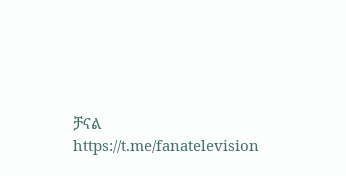ቻናል https://t.me/fanatelevision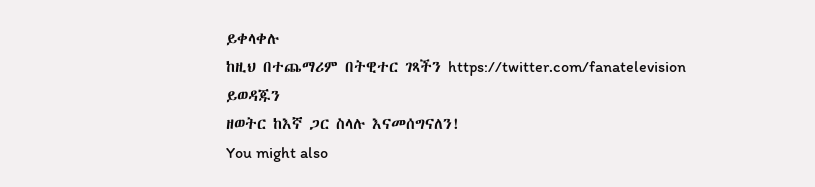ይቀላቀሉ
ከዚህ በተጨማሪም በትዊተር ገጻችን https://twitter.com/fanatelevision ይወዳጁን
ዘወትር ከእኛ ጋር ስላሉ እናመሰግናለን!
You might also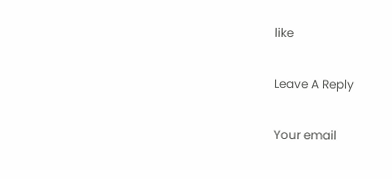like

Leave A Reply

Your email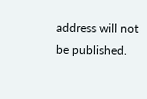address will not be published.